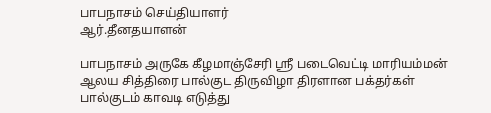பாபநாசம் செய்தியாளர்
ஆர்.தீனதயாளன்

பாபநாசம் அருகே கீழமாஞ்சேரி ஸ்ரீ படைவெட்டி மாரியம்மன் ஆலய சித்திரை பால்குட திருவிழா திரளான பக்தர்கள் பால்குடம் காவடி எடுத்து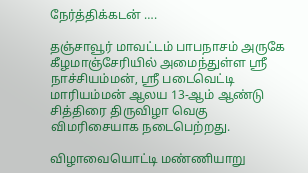நேர்த்திக்கடன் ….

தஞ்சாவூர் மாவட்டம் பாபநாசம் அருகே கீழமாஞ்சேரியில் அமைந்துள்ள ஸ்ரீ நாச்சியம்மன், ஸ்ரீ படைவெட்டி மாரியம்மன் ஆலய 13-ஆம் ஆண்டு சித்திரை திருவிழா வெகு விமரிசையாக நடைபெற்றது.

விழாவையொட்டி மண்ணியாறு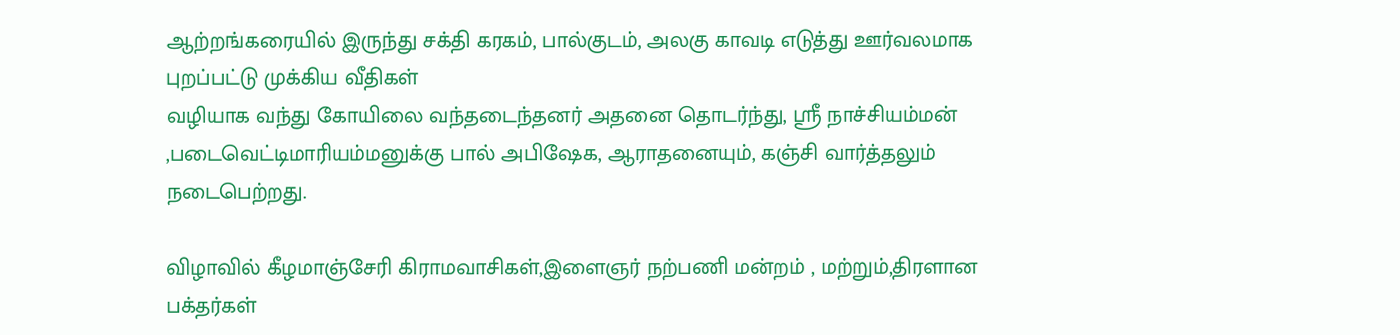ஆற்றங்கரையில் இருந்து சக்தி கரகம், பால்குடம், அலகு காவடி எடுத்து ஊர்வலமாக புறப்பட்டு முக்கிய வீதிகள்
வழியாக வந்து கோயிலை வந்தடைந்தனர் அதனை தொடர்ந்து, ஸ்ரீ நாச்சியம்மன் ,படைவெட்டிமாரியம்மனுக்கு பால் அபிஷேக, ஆராதனையும், கஞ்சி வார்த்தலும் நடைபெற்றது.

விழாவில் கீழமாஞ்சேரி கிராமவாசிகள்,இளைஞர் நற்பணி மன்றம் , மற்றும்,திரளான பக்தர்கள்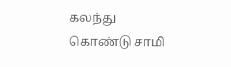கலந்து கொண்டு சாமி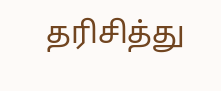தரிசித்து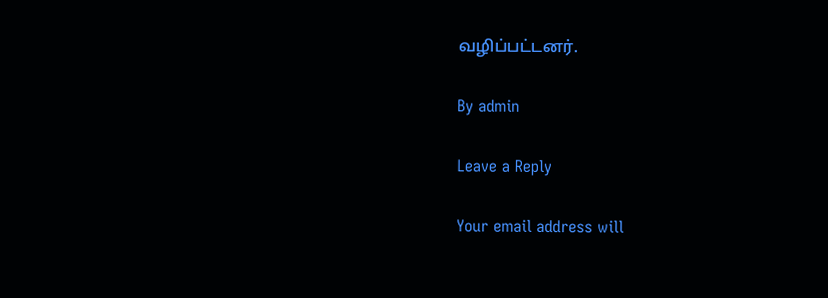வழிப்பட்டனர்.

By admin

Leave a Reply

Your email address will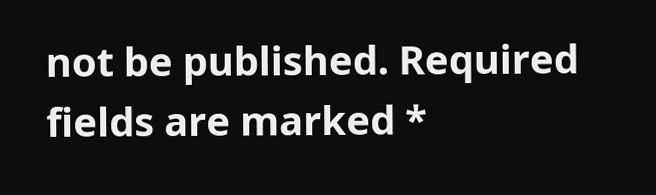not be published. Required fields are marked *